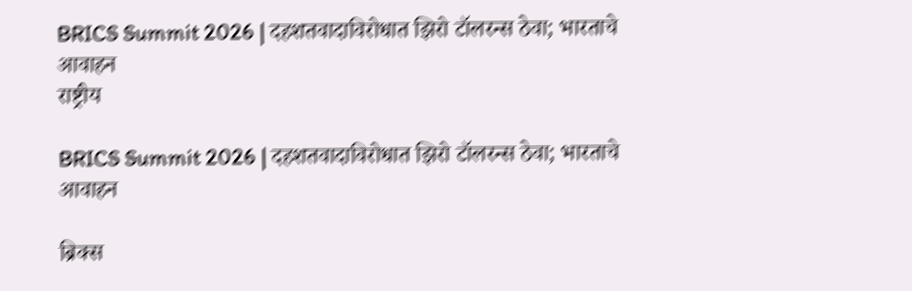BRICS Summit 2026 | दहशतवादाविरोधात झिरो टॉलरन्स ठेवा; भारताचे आवाहन
राष्ट्रीय

BRICS Summit 2026 | दहशतवादाविरोधात झिरो टॉलरन्स ठेवा; भारताचे आवाहन

ब्रिक्स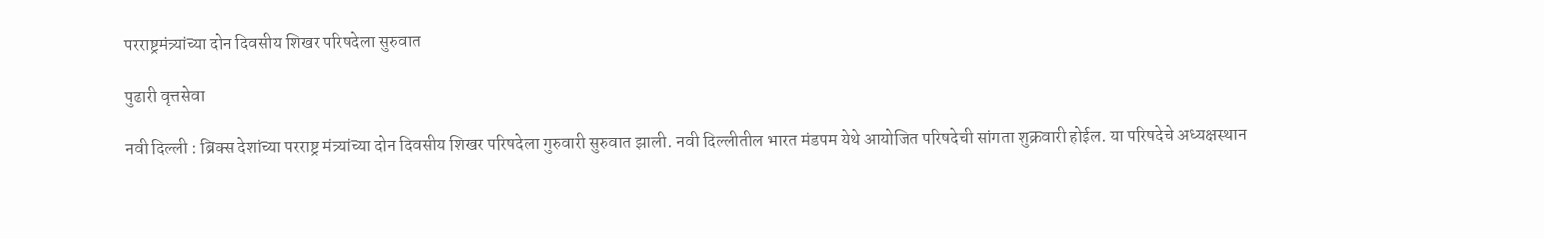परराष्ट्रमंत्र्यांच्या दोन दिवसीय शिखर परिषदेला सुरुवात

पुढारी वृत्तसेवा

नवी दिल्ली : ब्रिक्स देशांच्या परराष्ट्र मंत्र्यांच्या दोन दिवसीय शिखर परिषदेला गुरुवारी सुरुवात झाली. नवी दिल्लीतील भारत मंडपम येथे आयोजित परिषदेची सांगता शुक्रवारी होईल. या परिषदेचे अध्यक्षस्थान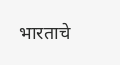भारताचे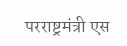परराष्ट्रमंत्री एस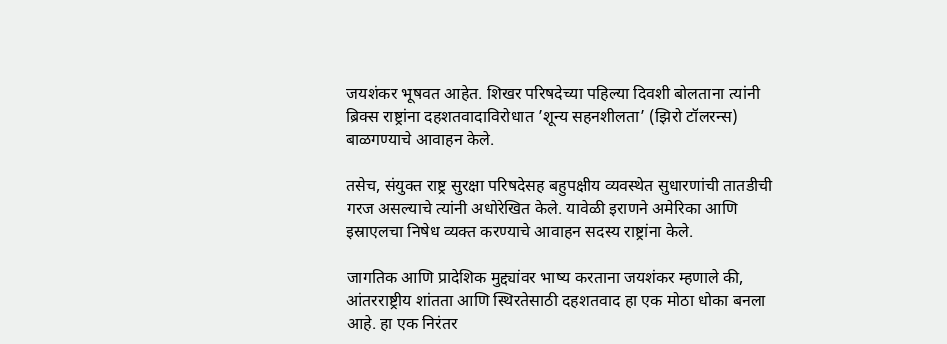जयशंकर भूषवत आहेत. शिखर परिषदेच्या पहिल्या दिवशी बोलताना त्यांनी ब्रिक्स राष्ट्रांना दहशतवादाविरोधात ’शून्य सहनशीलता’ (झिरो टॉलरन्स) बाळगण्याचे आवाहन केले.

तसेच, संयुक्त राष्ट्र सुरक्षा परिषदेसह बहुपक्षीय व्यवस्थेत सुधारणांची तातडीची गरज असल्याचे त्यांनी अधोरेखित केले. यावेळी इराणने अमेरिका आणि इस्राएलचा निषेध व्यक्त करण्याचे आवाहन सदस्य राष्ट्रांना केले.

जागतिक आणि प्रादेशिक मुद्द्यांवर भाष्य करताना जयशंकर म्हणाले की, आंतरराष्ट्रीय शांतता आणि स्थिरतेसाठी दहशतवाद हा एक मोठा धोका बनला आहे. हा एक निरंतर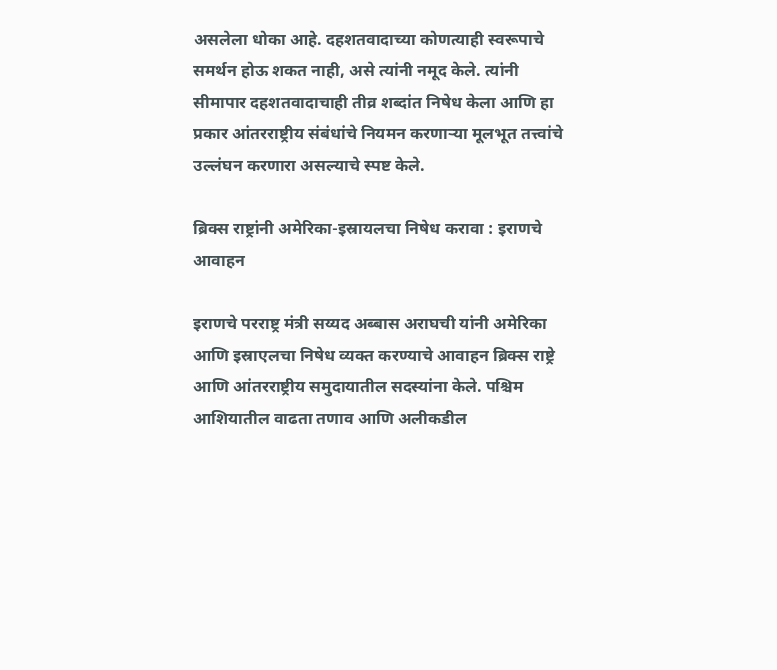असलेला धोका आहे. दहशतवादाच्या कोणत्याही स्वरूपाचे समर्थन होऊ शकत नाही, असे त्यांनी नमूद केले. त्यांनी सीमापार दहशतवादाचाही तीव्र शब्दांत निषेध केला आणि हा प्रकार आंतरराष्ट्रीय संबंधांचे नियमन करणार्‍या मूलभूत तत्त्वांचे उल्लंघन करणारा असल्याचे स्पष्ट केले.

ब्रिक्स राष्ट्रांनी अमेरिका-इस्रायलचा निषेध करावा : इराणचे आवाहन

इराणचे परराष्ट्र मंत्री सय्यद अब्बास अराघची यांनी अमेरिका आणि इस्राएलचा निषेध व्यक्त करण्याचे आवाहन ब्रिक्स राष्ट्रे आणि आंतरराष्ट्रीय समुदायातील सदस्यांना केले. पश्चिम आशियातील वाढता तणाव आणि अलीकडील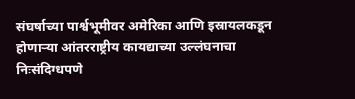संघर्षाच्या पार्श्वभूमीवर अमेरिका आणि इस्रायलकडून होणार्‍या आंतरराष्ट्रीय कायद्याच्या उल्लंघनाचा निःसंदिग्धपणे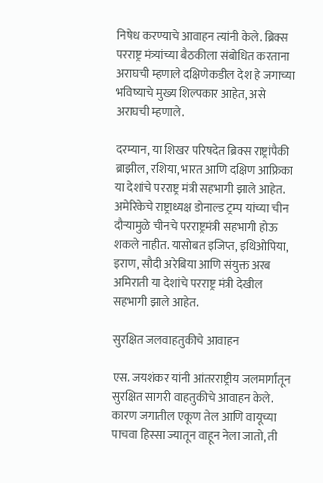निषेध करण्याचे आवाहन त्यांनी केले. ब्रिक्स परराष्ट्र मंत्र्यांच्या बैठकीला संबोधित करताना अराघची म्हणाले दक्षिणेकडील देश हे जगाच्या भविष्याचे मुख्य शिल्पकार आहेत, असे अराघची म्हणाले.

दरम्यान, या शिखर परिषदेत ब्रिक्स राष्ट्रांपैकी ब्राझील, रशिया, भारत आणि दक्षिण आफ्रिका या देशांचे परराष्ट्र मंत्री सहभागी झाले आहेत. अमेरिकेचे राष्ट्राध्यक्ष डोनाल्ड ट्रम्प यांच्या चीन दौर्‍यामुळे चीनचे परराष्ट्रमंत्री सहभागी होऊ शकले नाहीत. यासोबत इजिप्त, इथिओपिया, इराण, सौदी अरेबिया आणि संयुक्त अरब अमिराती या देशांचे परराष्ट्र मंत्री देखील सहभागी झाले आहेत.

सुरक्षित जलवाहतुकीचे आवाहन

एस. जयशंकर यांनी आंतरराष्ट्रीय जलमार्गांतून सुरक्षित सागरी वाहतुकीचे आवाहन केले. कारण जगातील एकूण तेल आणि वायूच्या पाचवा हिस्सा ज्यातून वाहून नेला जातो, ती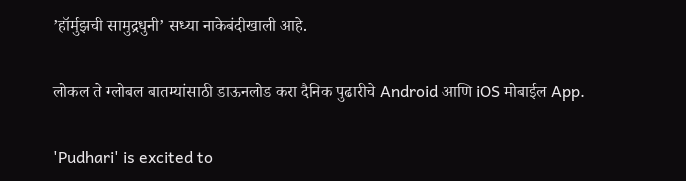’हॉर्मुझची सामुद्रधुनी’ सध्या नाकेबंदीखाली आहे.

लोकल ते ग्लोबल बातम्यांसाठी डाऊनलोड करा दैनिक पुढारीचे Android आणि iOS मोबाईल App.

'Pudhari' is excited to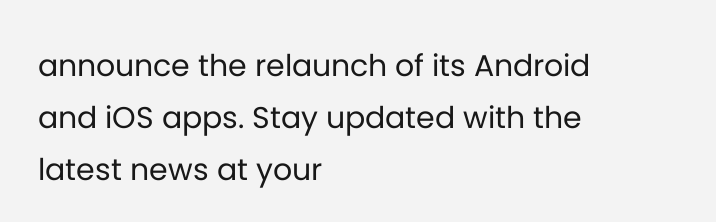announce the relaunch of its Android and iOS apps. Stay updated with the latest news at your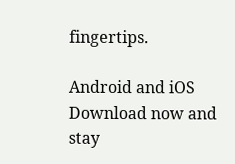fingertips.

Android and iOS Download now and stay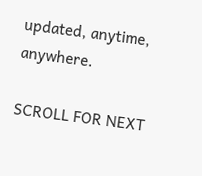updated, anytime, anywhere.

SCROLL FOR NEXT